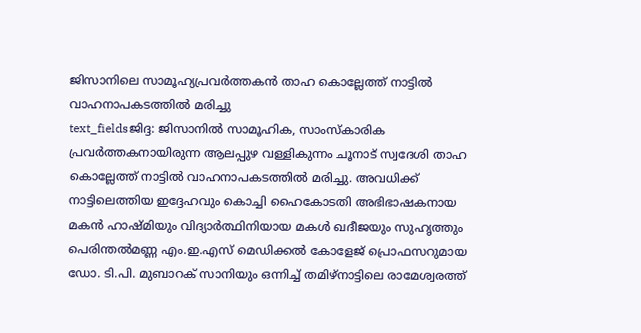ജിസാനിലെ സാമൂഹ്യപ്രവർത്തകൻ താഹ കൊല്ലേത്ത് നാട്ടിൽ വാഹനാപകടത്തിൽ മരിച്ചു
text_fieldsജിദ്ദ: ജിസാനിൽ സാമൂഹിക, സാംസ്കാരിക പ്രവർത്തകനായിരുന്ന ആലപ്പുഴ വള്ളികുന്നം ചൂനാട് സ്വദേശി താഹ കൊല്ലേത്ത് നാട്ടിൽ വാഹനാപകടത്തിൽ മരിച്ചു. അവധിക്ക് നാട്ടിലെത്തിയ ഇദ്ദേഹവും കൊച്ചി ഹൈകോടതി അഭിഭാഷകനായ മകൻ ഹാഷ്മിയും വിദ്യാർത്ഥിനിയായ മകൾ ഖദീജയും സുഹൃത്തും പെരിന്തൽമണ്ണ എം.ഇ.എസ് മെഡിക്കൽ കോളേജ് പ്രൊഫസറുമായ ഡോ. ടി.പി. മുബാറക് സാനിയും ഒന്നിച്ച് തമിഴ്നാട്ടിലെ രാമേശ്വരത്ത്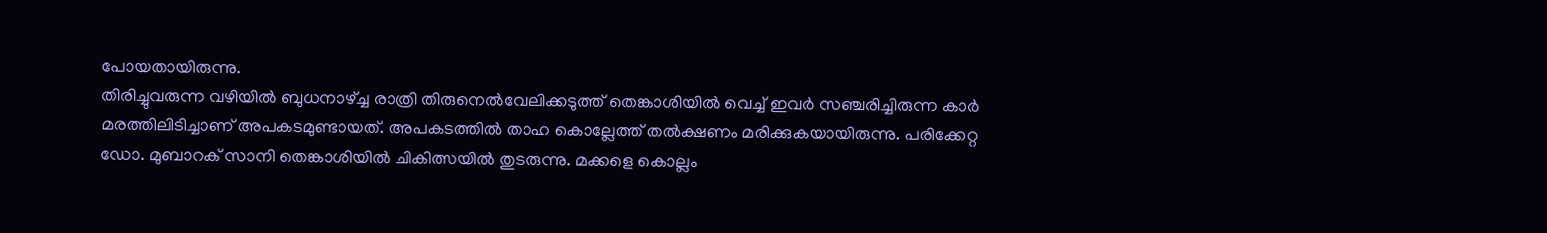പോയതായിരുന്നു.
തിരിച്ചുവരുന്ന വഴിയിൽ ബുധനാഴ്ച്ച രാത്രി തിരുനെൽവേലിക്കടുത്ത് തെങ്കാശിയിൽ വെച്ച് ഇവർ സഞ്ചരിച്ചിരുന്ന കാർ മരത്തിലിടിച്ചാണ് അപകടമുണ്ടായത്. അപകടത്തിൽ താഹ കൊല്ലേത്ത് തൽക്ഷണം മരിക്കുകയായിരുന്നു. പരിക്കേറ്റ ഡോ. മുബാറക് സാനി തെങ്കാശിയിൽ ചികിത്സയിൽ തുടരുന്നു. മക്കളെ കൊല്ലം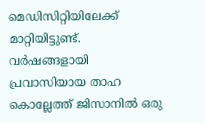മെഡിസിറ്റിയിലേക്ക് മാറ്റിയിട്ടുണ്ട്.
വർഷങ്ങളായി പ്രവാസിയായ താഹ കൊല്ലേത്ത് ജിസാനിൽ ഒരു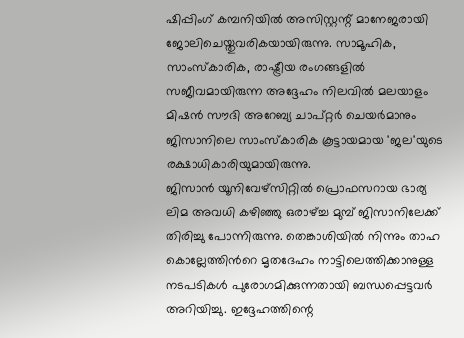ഷിപ്പിംഗ് കമ്പനിയിൽ അസിസ്റ്റന്റ് മാനേജരായി ജോലിചെയ്തുവരികയായിരുന്നു. സാമൂഹിക, സാംസ്കാരിക, രാഷ്ട്രീയ രംഗങ്ങളിൽ സജീവമായിരുന്ന അദ്ദേഹം നിലവിൽ മലയാളം മിഷൻ സൗദി അറേബ്യ ചാപ്റ്റർ ചെയർമാനും ജിസാനിലെ സാംസ്കാരിക കൂട്ടായമായ 'ജല'യുടെ രക്ഷാധികാരിയുമായിരുന്നു.
ജിസാൻ യൂനിവേഴ്സിറ്റിൽ പ്രൊഫസറായ ഭാര്യ ലിമ അവധി കഴിഞ്ഞു ഒരാഴ്ച്ച മുമ്പ് ജിസാനിലേക്ക് തിരിച്ചു പോന്നിരുന്നു. തെങ്കാശിയിൽ നിന്നും താഹ കൊല്ലേത്തിൻറെ മൃതദേഹം നാട്ടിലെത്തിക്കാനുള്ള നടപടികൾ പുരോഗമിക്കുന്നതായി ബന്ധപ്പെട്ടവർ അറിയിച്ചു. ഇദ്ദേഹത്തിന്റെ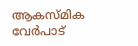ആകസ്മിക വേർപാട്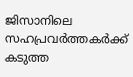ജിസാനിലെ സഹപ്രവർത്തകർക്ക് കടുത്ത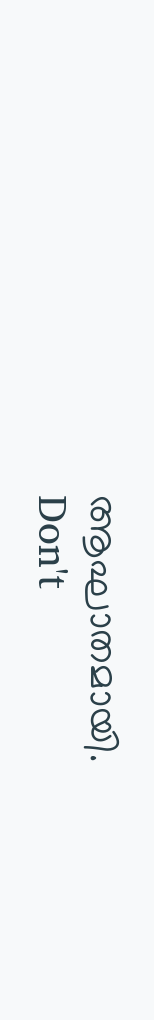ആഘാതമായി.
Don't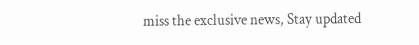miss the exclusive news, Stay updated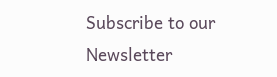Subscribe to our Newsletter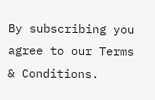By subscribing you agree to our Terms & Conditions.